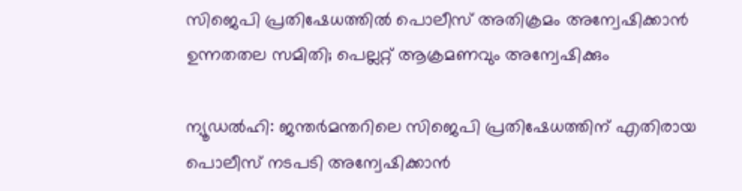സിജെപി പ്രതിഷേധത്തില്‍ പൊലീസ് അതിക്രമം അന്വേഷിക്കാന്‍ ഉന്നതതല സമിതി; പെല്ലറ്റ് ആക്രമണവും അന്വേഷിക്കും

ന്യൂഡല്‍ഹി: ജന്തര്‍മന്തറിലെ സിജെപി പ്രതിഷേധത്തിന് എതിരായ പൊലീസ് നടപടി അന്വേഷിക്കാന്‍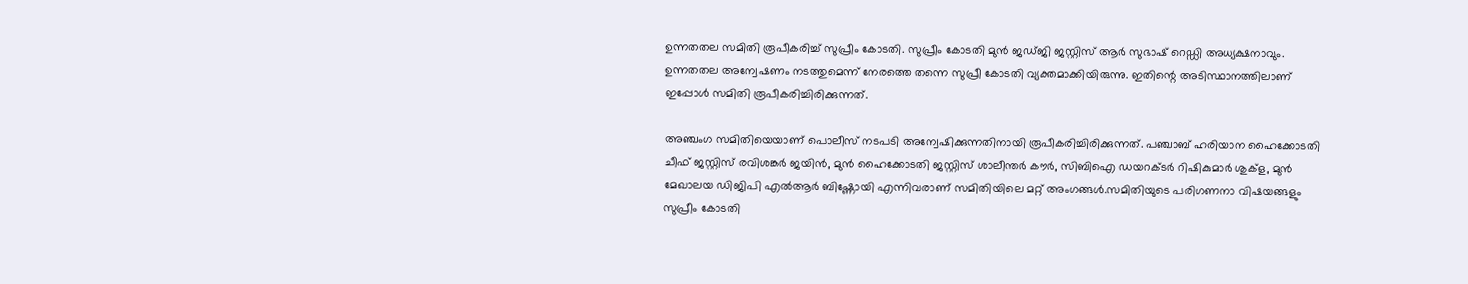ഉന്നതതല സമിതി രൂപീകരിച്ച് സുപ്രീം കോടതി. സുപ്രീം കോടതി മുന്‍ ജഡ്ജി ജസ്റ്റിസ് ആര്‍ സുഭാഷ് റെഡ്ഡി അധ്യക്ഷനാവും. ഉന്നതതല അന്വേഷണം നടത്തുമെന്ന് നേരത്തെ തന്നെ സുപ്രീ കോടതി വ്യക്തമാക്കിയിരുന്നു. ഇതിന്റെ അടിസ്ഥാനത്തിലാണ് ഇപ്പോള്‍ സമിതി രൂപീകരിച്ചിരിക്കുന്നത്.

അഞ്ചംഗ സമിതിയെയാണ് പൊലീസ് നടപടി അന്വേഷിക്കുന്നതിനായി രൂപീകരിച്ചിരിക്കുന്നത്. പഞ്ചാബ് ഹരിയാന ഹൈക്കോടതി ചീഫ് ജസ്റ്റിസ് രവിശങ്കര്‍ ജയിന്‍, മുന്‍ ഹൈക്കോടതി ജസ്റ്റിസ് ശാലീന്തര്‍ കൗര്‍, സിബിഐ ഡയറക്ടര്‍ റിഷികുമാര്‍ ശുക്‌ള, മുന്‍ മേഖാലയ ഡിജിപി എല്‍ആര്‍ ബിഷ്ണോയി എന്നിവരാണ് സമിതിയിലെ മറ്റ് അംഗങ്ങള്‍.സമിതിയുടെ പരിഗണനാ വിഷയങ്ങളും സുപ്രീം കോടതി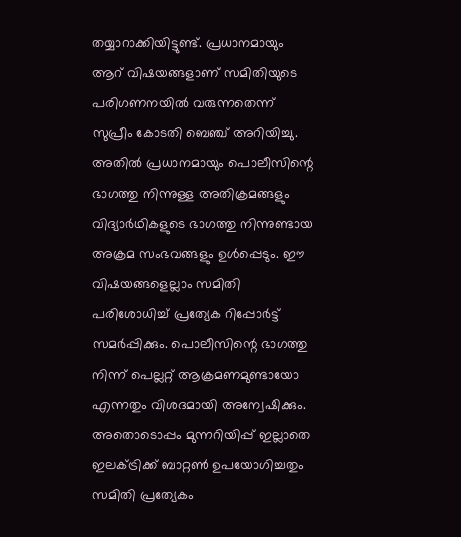തയ്യാറാക്കിയിട്ടുണ്ട്. പ്രധാനമായും ആറ് വിഷയങ്ങളാണ് സമിതിയുടെ പരിഗണനയില്‍ വരുന്നതെന്ന് സുപ്രീം കോടതി ബെഞ്ച് അറിയിച്ചു. അതില്‍ പ്രധാനമായും പൊലീസിന്റെ ഭാഗത്തു നിന്നുള്ള അതിക്രമങ്ങളും വിദ്യാര്‍ഥികളുടെ ഭാഗത്തു നിന്നുണ്ടായ അക്രമ സംഭവങ്ങളും ഉള്‍പ്പെടും. ഈ വിഷയങ്ങളെല്ലാം സമിതി പരിശോധിച്ച് പ്രത്യേക റിപ്പോര്‍ട്ട് സമര്‍പ്പിക്കും. പൊലീസിന്റെ ഭാഗത്തു നിന്ന് പെല്ലറ്റ് ആക്രമണമുണ്ടായോ എന്നതും വിശദമായി അന്വേഷിക്കും. അതൊടൊപ്പം മുന്നറിയിപ്പ് ഇല്ലാതെ ഇലക്ട്രിക്ക് ബാറ്റണ്‍ ഉപയോഗിച്ചതും സമിതി പ്രത്യേകം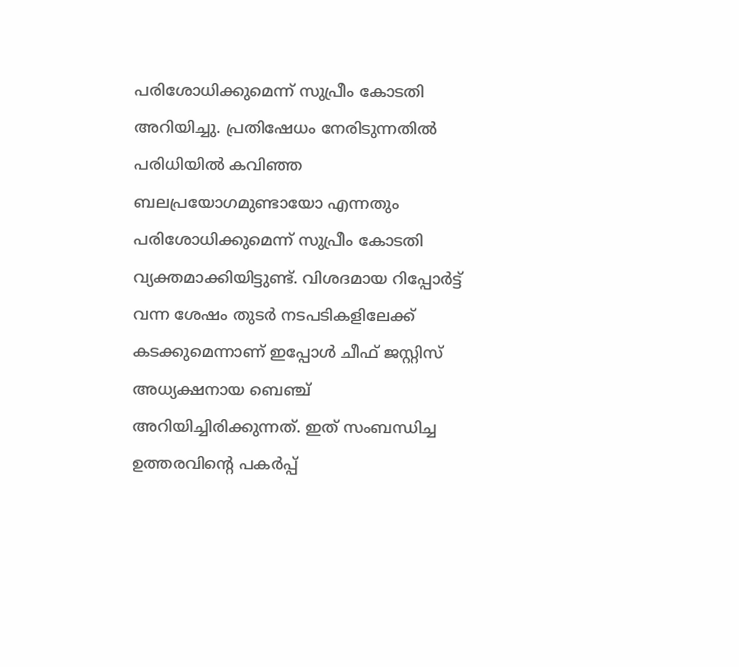പരിശോധിക്കുമെന്ന് സുപ്രീം കോടതി അറിയിച്ചു. പ്രതിഷേധം നേരിടുന്നതില്‍ പരിധിയില്‍ കവിഞ്ഞ ബലപ്രയോഗമുണ്ടായോ എന്നതും പരിശോധിക്കുമെന്ന് സുപ്രീം കോടതി വ്യക്തമാക്കിയിട്ടുണ്ട്. വിശദമായ റിപ്പോര്‍ട്ട് വന്ന ശേഷം തുടര്‍ നടപടികളിലേക്ക് കടക്കുമെന്നാണ് ഇപ്പോള്‍ ചീഫ് ജസ്റ്റിസ് അധ്യക്ഷനായ ബെഞ്ച് അറിയിച്ചിരിക്കുന്നത്. ഇത് സംബന്ധിച്ച ഉത്തരവിന്റെ പകര്‍പ്പ്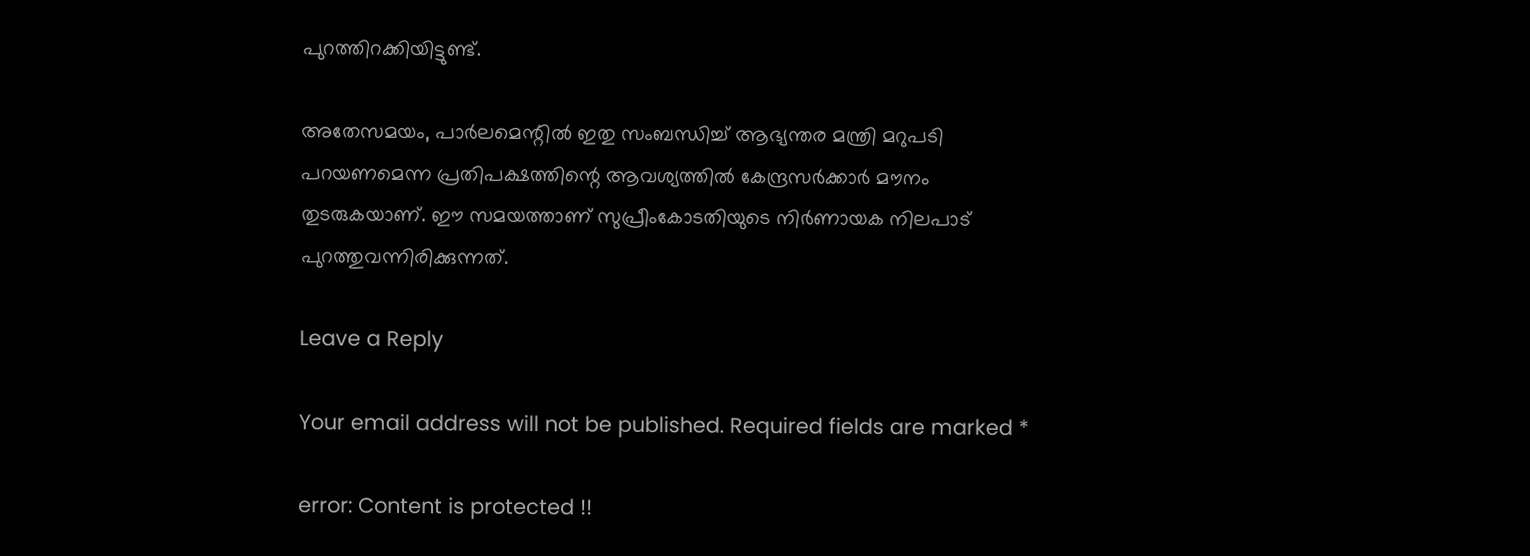പുറത്തിറക്കിയിട്ടുണ്ട്.

അതേസമയം, പാര്‍ലമെന്റില്‍ ഇതു സംബന്ധിച്ച് ആഭ്യന്തര മന്ത്രി മറുപടി പറയണമെന്ന പ്രതിപക്ഷത്തിന്റെ ആവശ്യത്തില്‍ കേന്ദ്രസര്‍ക്കാര്‍ മൗനം തുടരുകയാണ്. ഈ സമയത്താണ് സുപ്രീംകോടതിയുടെ നിര്‍ണായക നിലപാട് പുറത്തുവന്നിരിക്കുന്നത്.

Leave a Reply

Your email address will not be published. Required fields are marked *

error: Content is protected !!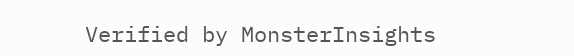Verified by MonsterInsights